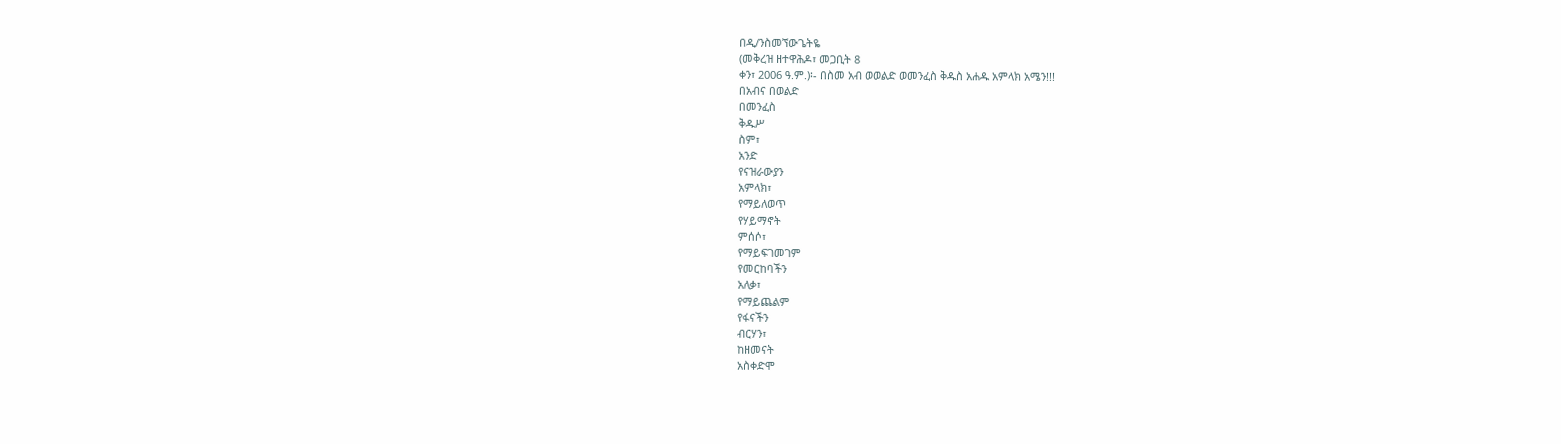በዲ/ንስመኘውጌትዬ
(መቅረዝ ዘተዋሕዶ፣ መጋቢት 8
ቀን፣ 2006 ዓ.ም.)፡- በስመ አብ ወወልድ ወመንፈስ ቅዱስ አሐዱ አምላክ አሜን!!!
በአብና በወልድ
በመንፈስ
ቅዱሥ
ስም፣
አንድ
የናዝራውያን
አምላክ፣
የማይለወጥ
የሃይማኖት
ምሰሶ፣
የማይፍገመገም
የመርከባችን
አለቃ፣
የማይጨልም
የፋናችን
ብርሃን፣
ከዘመናት
አስቀድሞ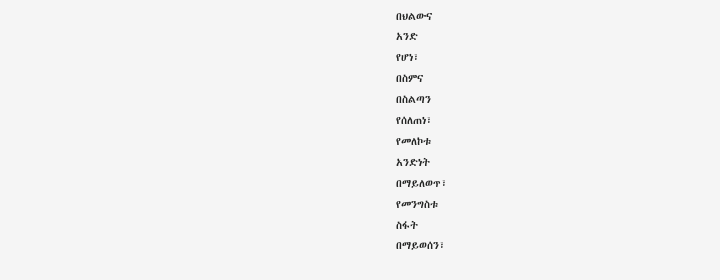በህልውና
አንድ
የሆነ፣
በስምና
በስልጣን
የሰለጠነ፣
የመለኮቱ
አንድነት
በማይለወጥ፣
የመንግስቱ
ስፋት
በማይወሰን፣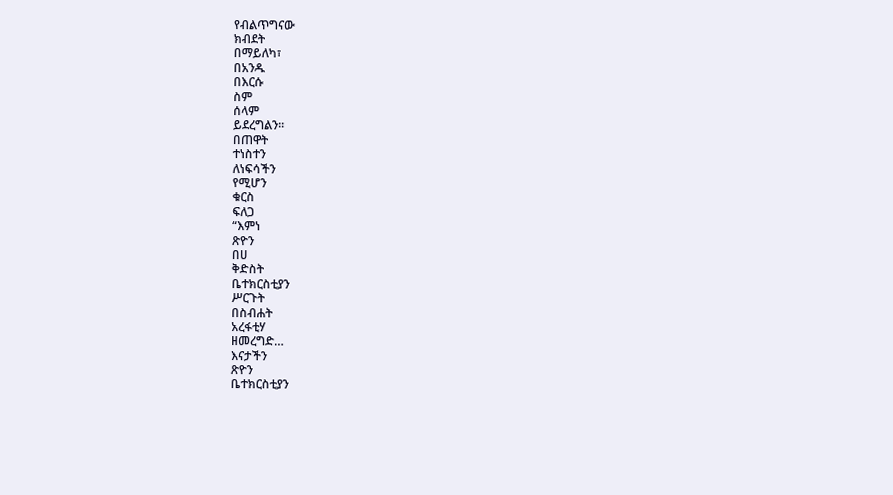የብልጥግናው
ክብደት
በማይለካ፣
በአንዱ
በእርሱ
ስም
ሰላም
ይደረግልን፡፡
በጠዋት
ተነስተን
ለነፍሳችን
የሚሆን
ቁርስ
ፍለጋ
“እምነ
ጽዮን
በሀ
ቅድስት
ቤተክርስቲያን
ሥርጉት
በስብሐት
አረፋቲሃ
ዘመረግድ…
እናታችን
ጽዮን
ቤተክርስቲያን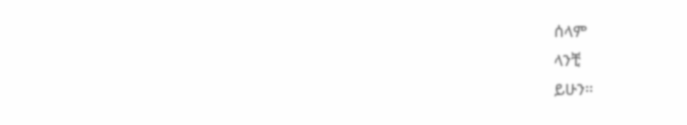ሰላም
ላንቺ
ይሁን፡፡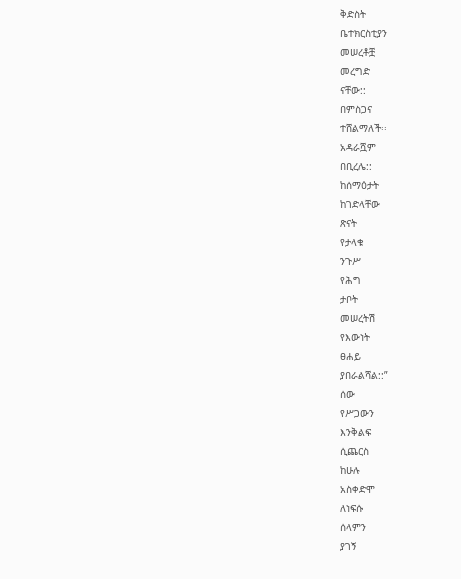ቅድስት
ቤተክርስቲያን
መሠረቶቿ
መረግድ
ናቸው::
በምስጋና
ተሸልማለች፡፡
አዳራሿም
በቢረሌ::
ከሰማዕታት
ከገድላቸው
ጽናት
የታላቁ
ንጉሥ
የሕግ
ታቦት
መሠረትሽ
የእውነት
ፀሐይ
ያበራልሻል::”
ሰው
የሥጋውን
እንቅልፍ
ሲጨርስ
ከሁሉ
አስቀድሞ
ለነፍሱ
ሰላምን
ያገኝ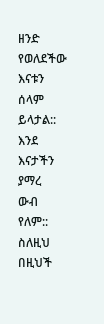ዘንድ
የወለደችው
እናቱን
ሰላም
ይላታል::
እንደ
እናታችን
ያማረ
ውብ
የለም::
ስለዚህ
በዚህች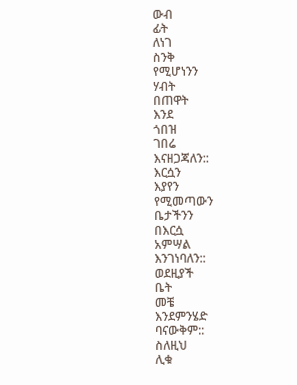ውብ
ፊት
ለነገ
ስንቅ
የሚሆነንን
ሃብት
በጠዋት
እንደ
ጎበዝ
ገበሬ
እናዘጋጃለን::
እርሷን
እያየን
የሚመጣውን
ቤታችንን
በእርሷ
አምሣል
እንገነባለን::
ወደዚያች
ቤት
መቼ
እንደምንሄድ
ባናውቅም::
ስለዚህ
ሊቁ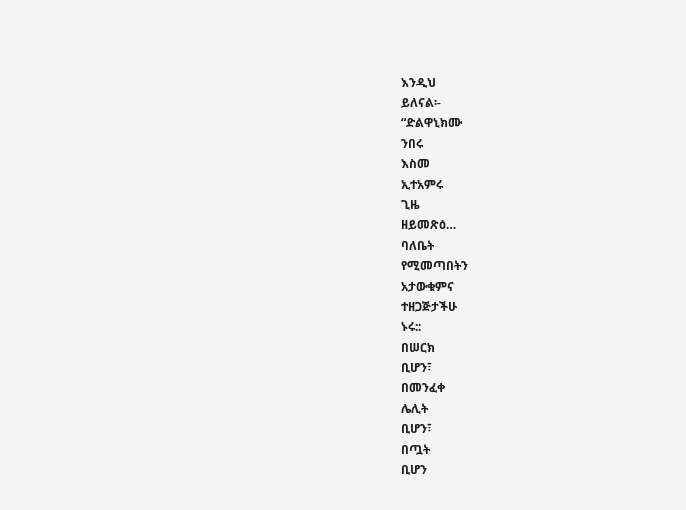እንዲህ
ይለናል፡-
“ድልዋኒክሙ
ንበሩ
እስመ
ኢተአምሩ
ጊዜ
ዘይመጽዕ…
ባለቤት
የሚመጣበትን
አታውቁምና
ተዘጋጅታችሁ
ኑሩ::
በሠርክ
ቢሆን፣
በመንፈቀ
ሌሊት
ቢሆን፣
በጧት
ቢሆን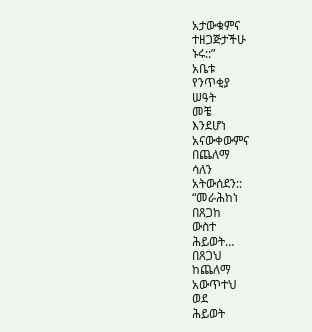አታውቁምና
ተዘጋጅታችሁ
ኑሩ::”
አቤቱ
የንጥቂያ
ሠዓት
መቼ
እንደሆነ
አናውቀውምና
በጨለማ
ሳለን
አትውሰደን::
“መራሕከነ
በጸጋከ
ውስተ
ሕይወት…
በጸጋህ
ከጨለማ
አውጥተህ
ወደ
ሕይወት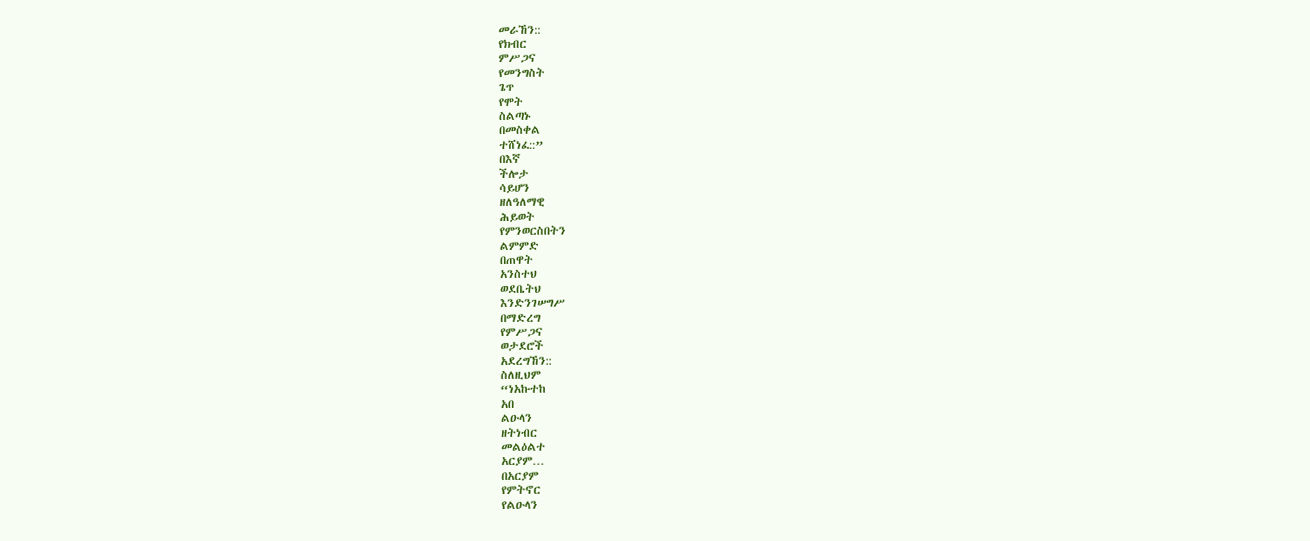መራኸን::
የክብር
ምሥጋና
የመንግስት
ጌጥ
የሞት
ስልጣኑ
በመስቀል
ተሸነፈ::”
በእኛ
ችሎታ
ሳይሆን
ዘለዓለማዊ
ሕይወት
የምንወርስበትን
ልምምድ
በጠዋት
አንስተህ
ወደቤትህ
እንድንገሠግሥ
በማድረግ
የምሥጋና
ወታደሮች
አደረግኸን::
ስለዚህም
“ነአኩተከ
አበ
ልዑላን
ዘትነብር
መልዕልተ
አርያም…
በአርያም
የምትኖር
የልዑላን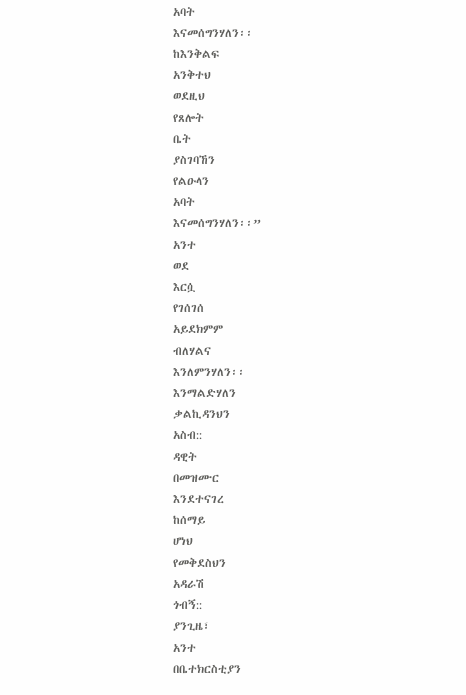አባት
እናመሰግንሃለን፡፡
ከእንቅልፍ
አንቅተህ
ወደዚህ
የጸሎት
ቤት
ያስገባኸን
የልዑላን
አባት
እናመሰግንሃለን፡፡”
አንተ
ወደ
እርሷ
የገሰገሰ
አይደክምም
ብለሃልና
እንለምንሃለን፡፡
እንማልድሃለን
ቃልኪዳንህን
አስብ::
ዳዊት
በመዝሙር
እንደተናገረ
ከሰማይ
ሆነህ
የመቅደስህን
አዳራሽ
ጎብኝ::
ያንጊዜ፣
አንተ
በቤተክርስቲያን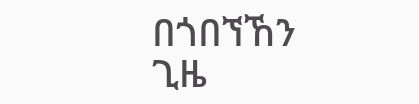በጎበኘኸን
ጊዜ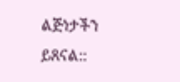ልጅነታችን
ይጸናል::